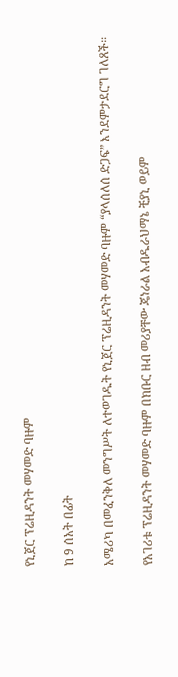የኒጀር ፕሬዚዳንት መሃመድ ባዙም

ከ 9 ሰአት በፊት

አሜሪካ በመፈንቅለ መንግሥት ለተወገዱት የኒጀር ፕሬዚዳንት መሃመድ ባዙም “ያላሰለሰ ድጋፍ” እንደምታደርግ ገለጸች።

የአገሪቱ ፕሬዚዳንት መሃመድ ባዙም በክቡር ዘብ መሪያቸው ጄነራል አብዱራህማኔ ቺያኒ ወይም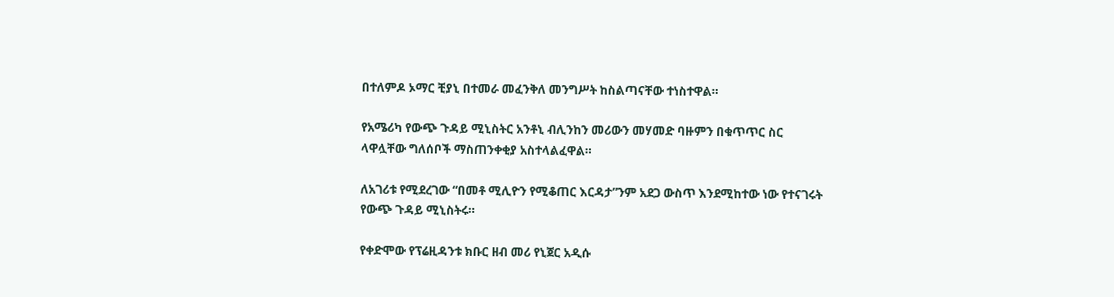በተለምዶ ኦማር ቺያኒ በተመራ መፈንቅለ መንግሥት ከስልጣናቸው ተነስተዋል።

የአሜሪካ የውጭ ጉዳይ ሚኒስትር አንቶኒ ብሊንከን መሪውን መሃመድ ባዙምን በቁጥጥር ስር ላዋሏቸው ግለሰቦች ማስጠንቀቂያ አስተላልፈዋል።

ለአገሪቱ የሚደረገው “በመቶ ሚሊዮን የሚቆጠር እርዳታ”ንም አደጋ ውስጥ እንደሚከተው ነው የተናገሩት የውጭ ጉዳይ ሚኒስትሩ።

የቀድሞው የፕሬዚዳንቱ ክቡር ዘብ መሪ የኒጀር አዲሱ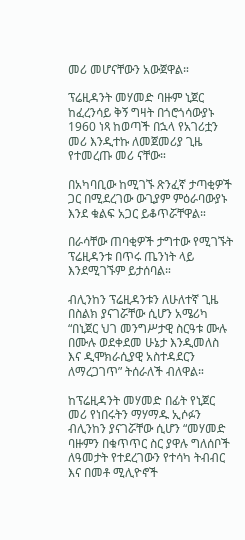መሪ መሆናቸውን አውጀዋል።

ፕሬዚዳንት መሃመድ ባዙም ኒጀር ከፈረንሳይ ቅኝ ግዛት በጎሮጎሳውያኑ 1960 ነጻ ከወጣች በኋላ የአገሪቷን መሪ እንዲተኩ ለመጀመሪያ ጊዜ የተመረጡ መሪ ናቸው።

በአካባቢው ከሚገኙ ጽንፈኛ ታጣቂዎች ጋር በሚደረገው ውጊያም ምዕራባውያኑ እንደ ቁልፍ አጋር ይቆጥሯቸዋል።

በራሳቸው ጠባቂዎች ታግተው የሚገኙት ፕሬዚዳንቱ በጥሩ ጤንነት ላይ እንደሚገኙም ይታሰባል።

ብሊንከን ፕሬዚዳንቱን ለሁለተኛ ጊዜ በስልክ ያናገሯቸው ሲሆን አሜሪካ “በኒጀር ህገ መንግሥታዊ ስርዓቱ ሙሉ በሙሉ ወደቀደመ ሁኔታ እንዲመለስ እና ዲሞክራሲያዊ አስተዳደርን ለማረጋገጥ” ትሰራለች ብለዋል።

ከፕሬዚዳንት መሃመድ በፊት የኒጀር መሪ የነበሩትን ማሃማዱ ኢሶፉን ብሊንከን ያናገሯቸው ሲሆን “መሃመድ ባዙምን በቁጥጥር ስር ያዋሉ ግለሰቦች ለዓመታት የተደረገውን የተሳካ ትብብር እና በመቶ ሚሊዮኖች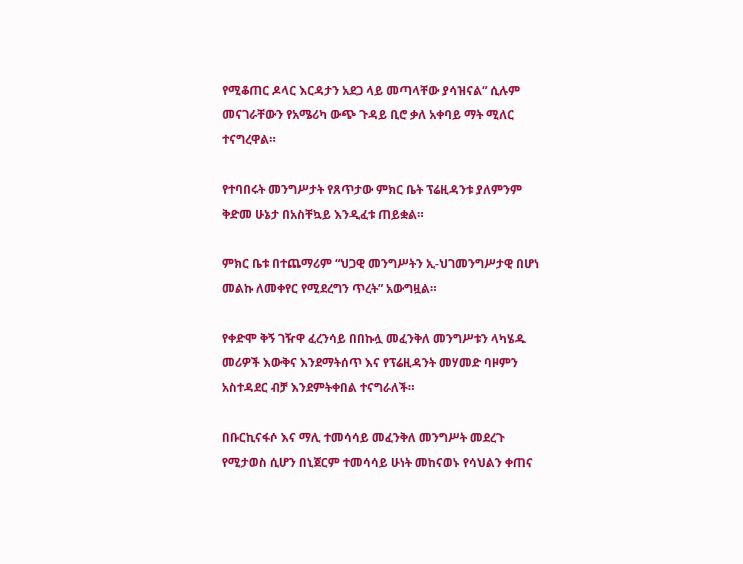የሚቆጠር ዶላር እርዳታን አደጋ ላይ መጣላቸው ያሳዝናል” ሲሉም መናገራቸውን የአሜሪካ ውጭ ጉዳይ ቢሮ ቃለ አቀባይ ማት ሚለር ተናግረዋል።

የተባበሩት መንግሥታት የጸጥታው ምክር ቤት ፕሬዚዳንቱ ያለምንም ቅድመ ሁኔታ በአስቸኳይ እንዲፈቱ ጠይቋል።

ምክር ቤቱ በተጨማሪም “ህጋዊ መንግሥትን ኢ-ህገመንግሥታዊ በሆነ መልኩ ለመቀየር የሚደረግን ጥረት” አውግዟል።

የቀድሞ ቅኝ ገዥዋ ፈረንሳይ በበኩሏ መፈንቅለ መንግሥቱን ላካሄዱ መሪዎች እውቅና እንደማትሰጥ እና የፕሬዚዳንት መሃመድ ባዞምን አስተዳደር ብቻ እንደምትቀበል ተናግራለች።

በቡርኪናፋሶ እና ማሊ ተመሳሳይ መፈንቅለ መንግሥት መደረጉ የሚታወስ ሲሆን በኒጀርም ተመሳሳይ ሁነት መከናወኑ የሳህልን ቀጠና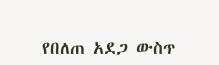የበለጠ አደጋ ውስጥ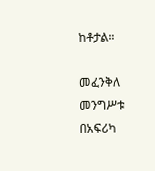ከቶታል።

መፈንቅለ መንግሥቱ በአፍሪካ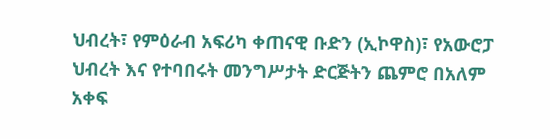ህብረት፣ የምዕራብ አፍሪካ ቀጠናዊ ቡድን (ኢኮዋስ)፣ የአውሮፓ ህብረት እና የተባበሩት መንግሥታት ድርጅትን ጨምሮ በአለም አቀፍ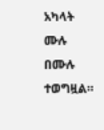አካላት ሙሉ በሙሉ ተወግዟል።